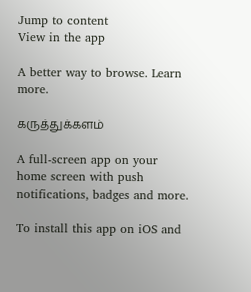Jump to content
View in the app

A better way to browse. Learn more.

கருத்துக்களம்

A full-screen app on your home screen with push notifications, badges and more.

To install this app on iOS and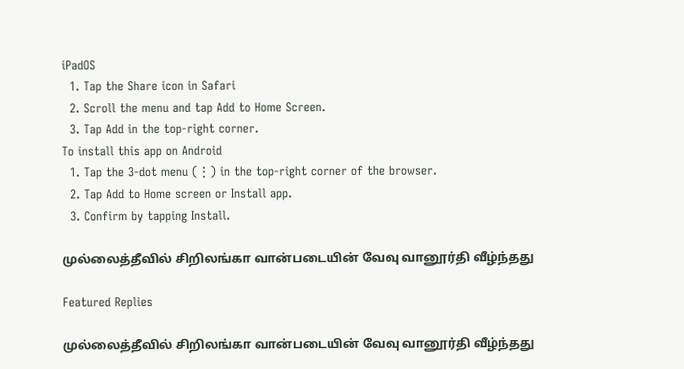iPadOS
  1. Tap the Share icon in Safari
  2. Scroll the menu and tap Add to Home Screen.
  3. Tap Add in the top-right corner.
To install this app on Android
  1. Tap the 3-dot menu (⋮) in the top-right corner of the browser.
  2. Tap Add to Home screen or Install app.
  3. Confirm by tapping Install.

முல்லைத்தீவில் சிறிலங்கா வான்படையின் வேவு வானூர்தி வீழ்ந்தது

Featured Replies

முல்லைத்தீவில் சிறிலங்கா வான்படையின் வேவு வானூர்தி வீழ்ந்தது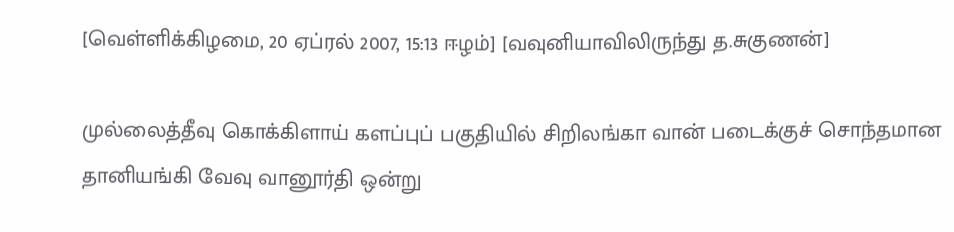[வெள்ளிக்கிழமை, 20 ஏப்ரல் 2007, 15:13 ஈழம்] [வவுனியாவிலிருந்து த.சுகுணன்]

முல்லைத்தீவு கொக்கிளாய் களப்புப் பகுதியில் சிறிலங்கா வான் படைக்குச் சொந்தமான தானியங்கி வேவு வானூர்தி ஒன்று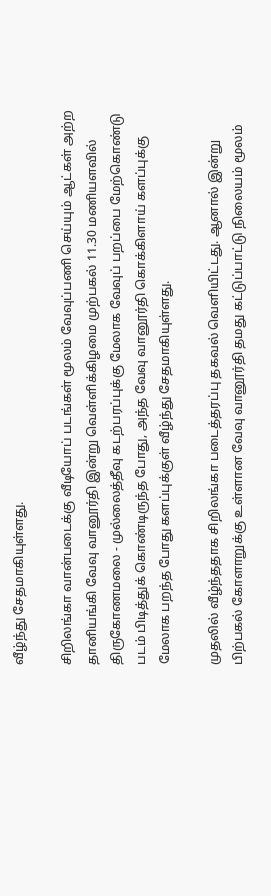வீழ்ந்து சேதமாகியுள்ளது.

சிறிலங்கா வான்படைக்கு வீடியோப் படங்கள் மூலம் வேவுப்பணி செய்யும் ஆட்கள் அற்ற தானியங்கி வேவு வானூர்தி இன்று வெள்ளிக்கிழமை முற்பகல் 11.30 மணியளவில் திருகோணமலை - முல்லைத்தீவு கடற்பரப்புக்கு மேலாக வேவுப் பறப்பை மேற்கொண்டு படம் பிடித்துக் கொண்டிருந்த போது, அந்த வேவு வானூர்தி கொக்கிளாய் களப்புக்கு மேலாக பறந்த போது களப்புக்குள் வீழ்ந்து சேதமாகியுள்ளது.

முதலில் வீழ்ந்ததாக சிறிலங்கா படைத்தரப்பு தகவல் வெளியிட்டது. ஆனால் இன்று பிற்பகல் கோளாறுக்கு உள்ளான வேவு வானூர்தி தமது கட்டுப்பாட்டு நிலையம் மூலம்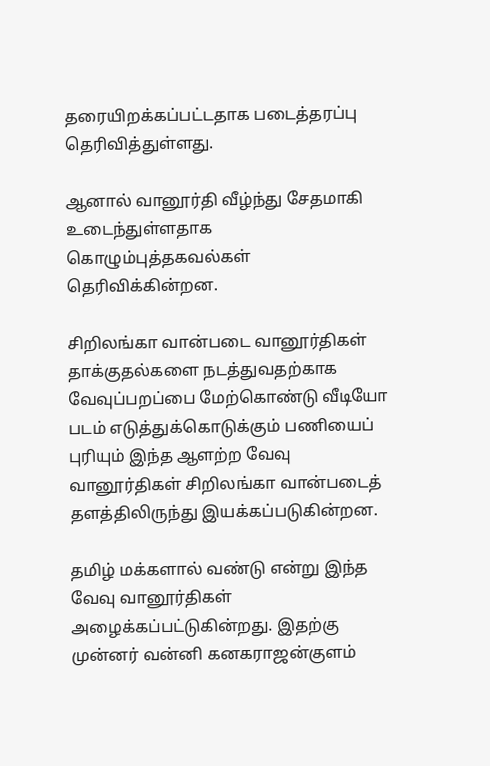தரையிறக்கப்பட்டதாக படைத்தரப்பு தெரிவித்துள்ளது.

ஆனால் வானூர்தி வீழ்ந்து சேதமாகி உடைந்துள்ளதாக கொழும்புத்தகவல்கள் தெரிவிக்கின்றன.

சிறிலங்கா வான்படை வானூர்திகள் தாக்குதல்களை நடத்துவதற்காக வேவுப்பறப்பை மேற்கொண்டு வீடியோ படம் எடுத்துக்கொடுக்கும் பணியைப் புரியும் இந்த ஆளற்ற வேவு வானூர்திகள் சிறிலங்கா வான்படைத் தளத்திலிருந்து இயக்கப்படுகின்றன.

தமிழ் மக்களால் வண்டு என்று இந்த வேவு வானூர்திகள் அழைக்கப்பட்டுகின்றது. இதற்கு முன்னர் வன்னி கனகராஜன்குளம்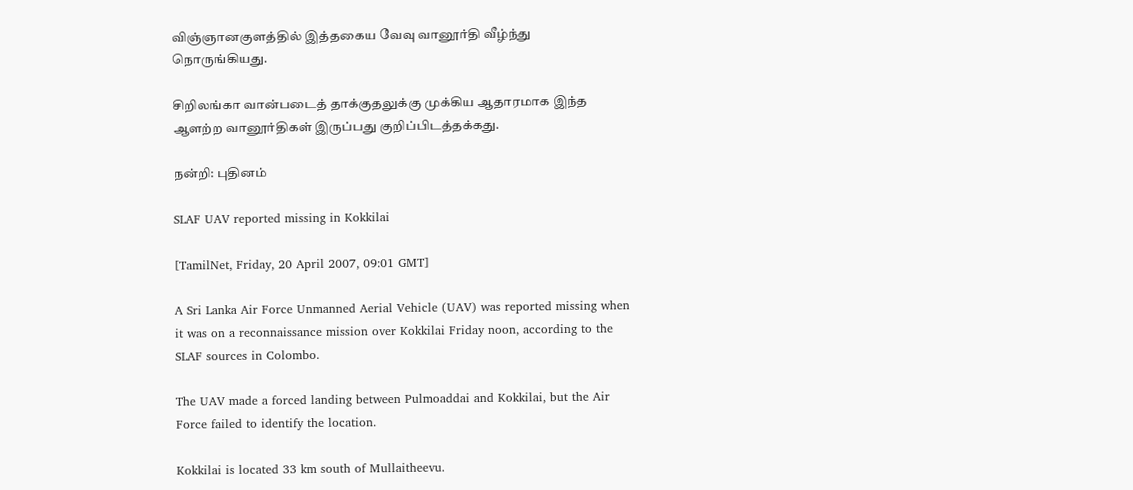விஞ்ஞானகுளத்தில் இத்தகைய வேவு வானூர்தி வீழ்ந்து நொருங்கியது.

சிறிலங்கா வான்படைத் தாக்குதலுக்கு முக்கிய ஆதாரமாக இந்த ஆளற்ற வானூர்திகள் இருப்பது குறிப்பிடத்தக்கது.

நன்றி: புதினம்

SLAF UAV reported missing in Kokkilai

[TamilNet, Friday, 20 April 2007, 09:01 GMT]

A Sri Lanka Air Force Unmanned Aerial Vehicle (UAV) was reported missing when it was on a reconnaissance mission over Kokkilai Friday noon, according to the SLAF sources in Colombo.

The UAV made a forced landing between Pulmoaddai and Kokkilai, but the Air Force failed to identify the location.

Kokkilai is located 33 km south of Mullaitheevu.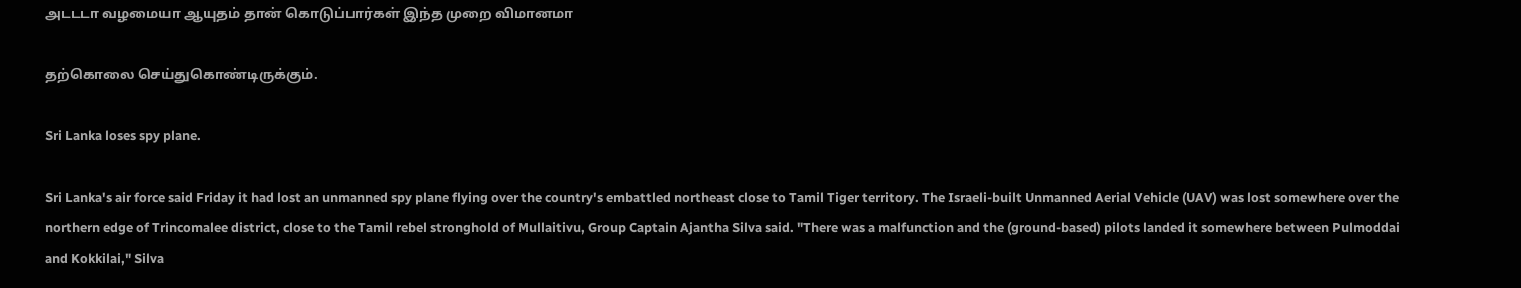அடடடா வழமையா ஆயுதம் தான் கொடுப்பார்கள் இந்த முறை விமானமா

தற்கொலை செய்துகொண்டிருக்கும்.

Sri Lanka loses spy plane.

Sri Lanka's air force said Friday it had lost an unmanned spy plane flying over the country's embattled northeast close to Tamil Tiger territory. The Israeli-built Unmanned Aerial Vehicle (UAV) was lost somewhere over the northern edge of Trincomalee district, close to the Tamil rebel stronghold of Mullaitivu, Group Captain Ajantha Silva said. "There was a malfunction and the (ground-based) pilots landed it somewhere between Pulmoddai and Kokkilai," Silva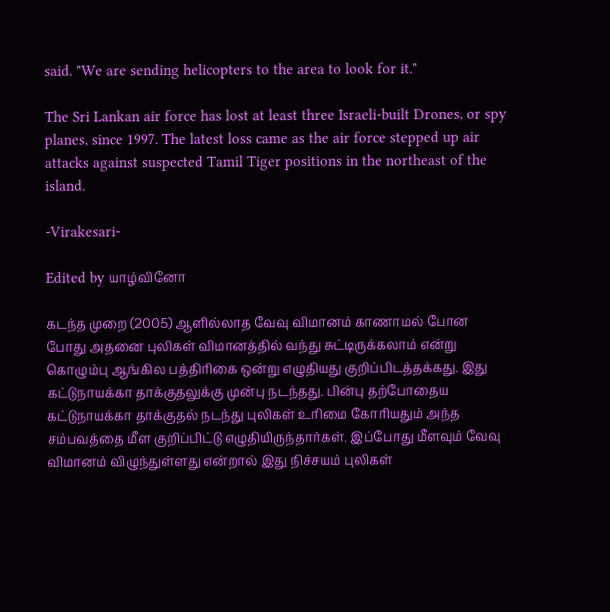said. "We are sending helicopters to the area to look for it."

The Sri Lankan air force has lost at least three Israeli-built Drones, or spy planes, since 1997. The latest loss came as the air force stepped up air attacks against suspected Tamil Tiger positions in the northeast of the island.

-Virakesari-

Edited by யாழ்வினோ

கடந்த முறை (2005) ஆளில்லாத வேவு விமானம் காணாமல் போன போது அதனை புலிகள் விமானத்தில் வந்து சுட்டிருக்கலாம் என்று கொழும்பு ஆங்கில பத்திரிகை ஒன்று எழுதியது குறிப்பிடத்தக்கது. இது கட்டுநாயக்கா தாக்குதலுக்கு முன்பு நடந்தது. பின்பு தற்போதைய கட்டுநாயக்கா தாக்குதல் நடந்து புலிகள் உரிமை கோரியதும் அந்த சம்பவத்தை மீள குறிப்பிட்டு எழுதியிருந்தார்கள். இப்போது மீளவும் வேவு விமானம் விழுந்துள்ளது என்றால் இது நிச்சயம் புலிகள்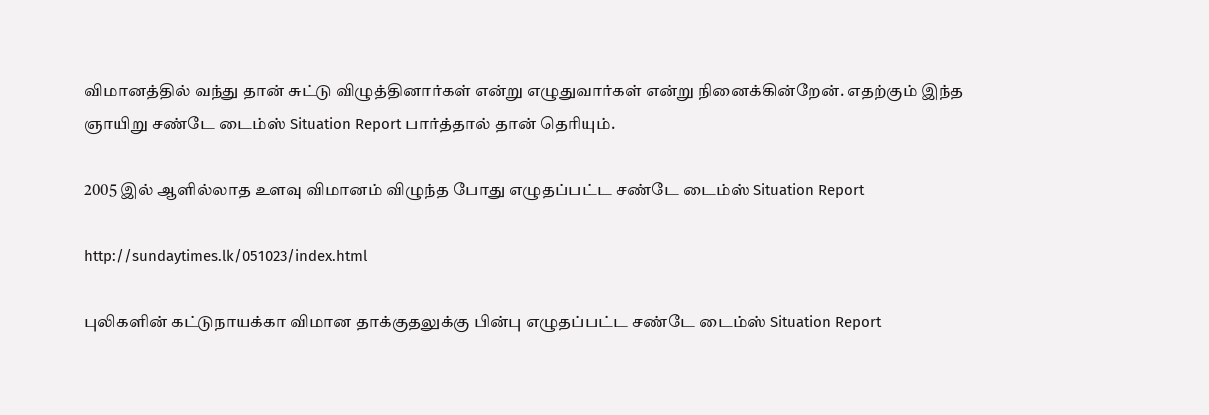விமானத்தில் வந்து தான் சுட்டு விழுத்தினார்கள் என்று எழுதுவார்கள் என்று நினைக்கின்றேன். எதற்கும் இந்த ஞாயிறு சண்டே டைம்ஸ் Situation Report பார்த்தால் தான் தெரியும்.

2005 இல் ஆளில்லாத உளவு விமானம் விழுந்த போது எழுதப்பட்ட சண்டே டைம்ஸ் Situation Report

http://sundaytimes.lk/051023/index.html

புலிகளின் கட்டுநாயக்கா விமான தாக்குதலுக்கு பின்பு எழுதப்பட்ட சண்டே டைம்ஸ் Situation Report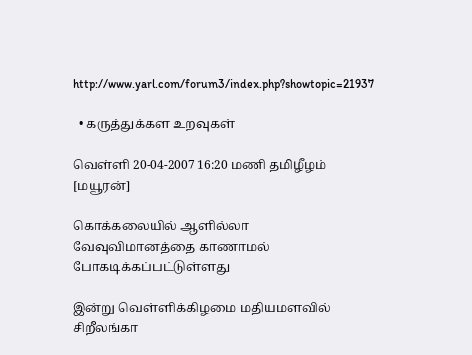http://www.yarl.com/forum3/index.php?showtopic=21937

  • கருத்துக்கள உறவுகள்

வெள்ளி 20-04-2007 16:20 மணி தமிழீழம் [மயூரன்]

கொக்கலையில் ஆளில்லா வேவுவிமானத்தை காணாமல் போகடிக்கப்பட்டுள்ளது

இன்று வெள்ளிக்கிழமை மதியமளவில் சிறீலங்கா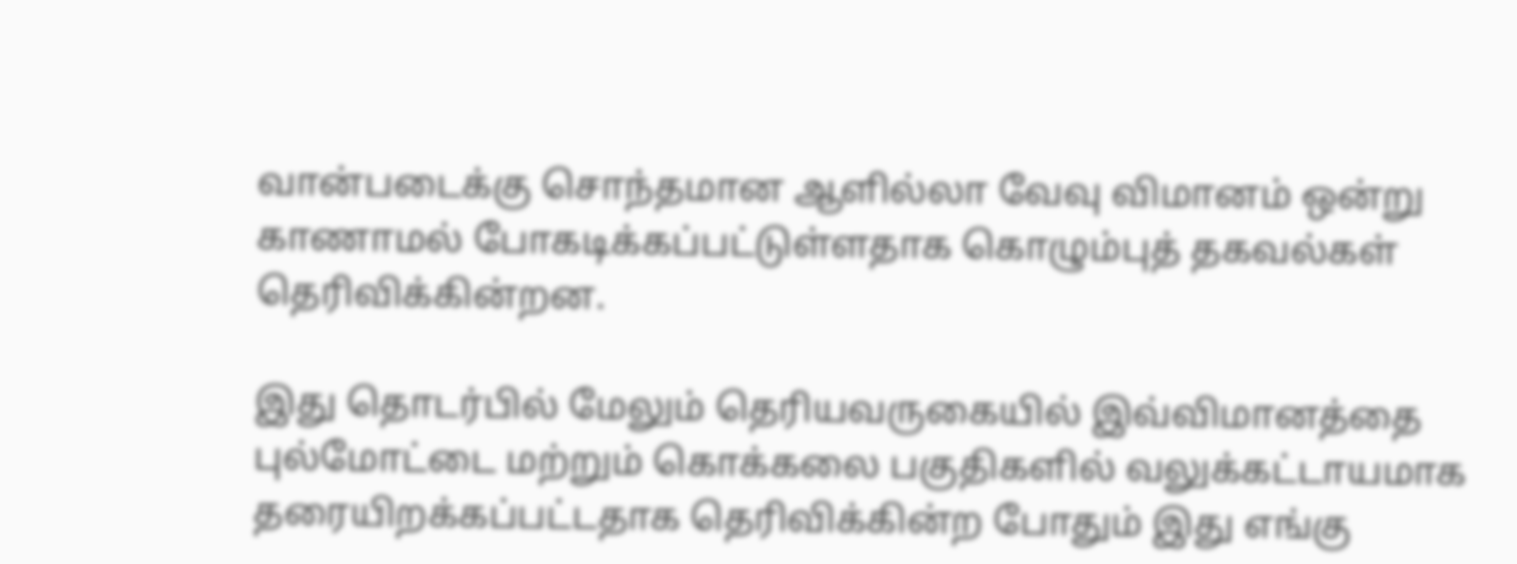வான்படைக்கு சொந்தமான ஆளில்லா வேவு விமானம் ஒன்று காணாமல் போகடிக்கப்பட்டுள்ளதாக கொழும்புத் தகவல்கள் தெரிவிக்கின்றன.

இது தொடர்பில் மேலும் தெரியவருகையில் இவ்விமானத்தை புல்மோட்டை மற்றும் கொக்கலை பகுதிகளில் வலுக்கட்டாயமாக தரையிறக்கப்பட்டதாக தெரிவிக்கின்ற போதும் இது எங்கு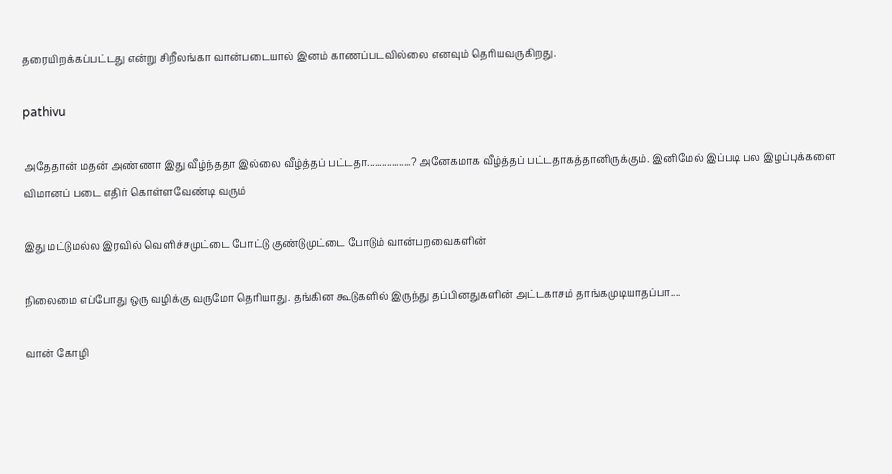தரையிறக்கப்பட்டது என்று சிறீலங்கா வான்படையால் இனம் காணப்படவில்லை எனவும் தெரியவருகிறது.

pathivu

அதேதான் மதன் அண்ணா இது வீழ்ந்ததா இல்லை வீழ்த்தப் பட்டதா..................? அனேகமாக வீழ்த்தப் பட்டதாகத்தானிருக்கும். இனிமேல் இப்படி பல இழப்புக்களை விமானப் படை எதிர் கொள்ளவேண்டி வரும்

இது மட்டுமல்ல இரவில் வெளிச்சமுட்டை போட்டு குண்டுமுட்டை போடும் வான்பறவைகளின்

நிலைமை எப்போது ஒரு வழிக்கு வருமோ தெரியாது. தங்கின கூடுகளில் இருந்து தப்பினதுகளின் அட்டகாசம் தாங்கமுடியாதப்பா....

வான் கோழி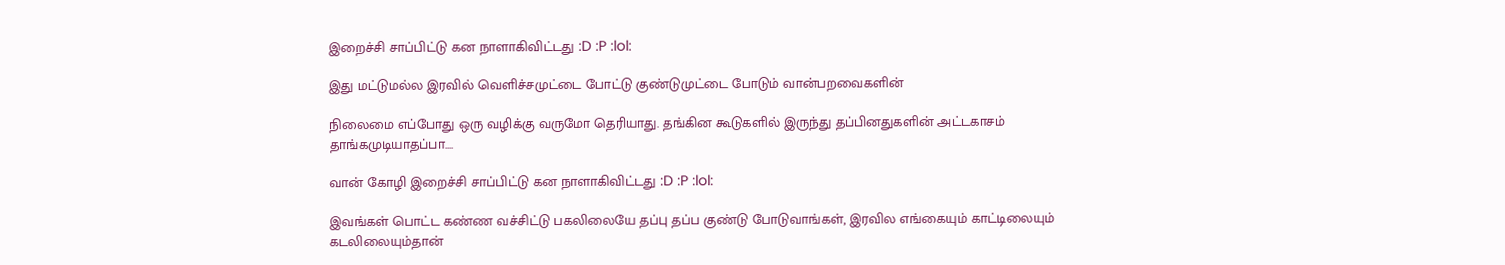இறைச்சி சாப்பிட்டு கன நாளாகிவிட்டது :D :P :lol:

இது மட்டுமல்ல இரவில் வெளிச்சமுட்டை போட்டு குண்டுமுட்டை போடும் வான்பறவைகளின்

நிலைமை எப்போது ஒரு வழிக்கு வருமோ தெரியாது. தங்கின கூடுகளில் இருந்து தப்பினதுகளின் அட்டகாசம் தாங்கமுடியாதப்பா....

வான் கோழி இறைச்சி சாப்பிட்டு கன நாளாகிவிட்டது :D :P :lol:

இவங்கள் பொட்ட கண்ண வச்சிட்டு பகலிலையே தப்பு தப்ப குண்டு போடுவாங்கள், இரவில எங்கையும் காட்டிலையும் கடலிலையும்தான்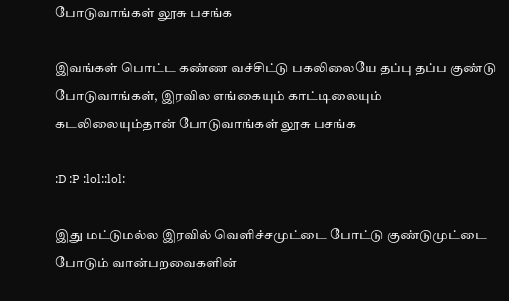போடுவாங்கள் லூசு பசங்க

இவங்கள் பொட்ட கண்ண வச்சிட்டு பகலிலையே தப்பு தப்ப குண்டு போடுவாங்கள், இரவில எங்கையும் காட்டிலையும் கடலிலையும்தான் போடுவாங்கள் லூசு பசங்க

:D :P :lol::lol:

இது மட்டுமல்ல இரவில் வெளிச்சமுட்டை போட்டு குண்டுமுட்டை போடும் வான்பறவைகளின்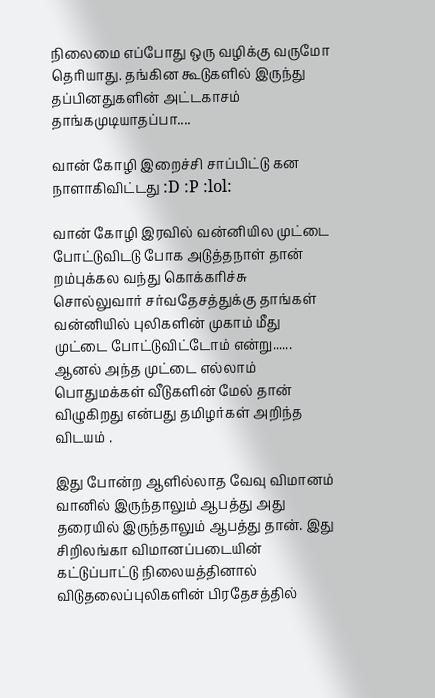நிலைமை எப்போது ஒரு வழிக்கு வருமோ தெரியாது. தங்கின கூடுகளில் இருந்து தப்பினதுகளின் அட்டகாசம் தாங்கமுடியாதப்பா....

வான் கோழி இறைச்சி சாப்பிட்டு கன நாளாகிவிட்டது :D :P :lol:

வான் கோழி இரவில் வன்னியில முட்டை போட்டுவிடடு போக அடுத்தநாள் தான் றம்புக்கல வந்து கொக்கரிச்சு சொல்லுவார் சர்வதேசத்துக்கு தாங்கள் வன்னியில் புலிகளின் முகாம் மீது முட்டை போட்டுவிட்டோம் என்று...... ஆனல் அந்த முட்டை எல்லாம் பொதுமக்கள் வீடுகளின் மேல் தான் விழுகிறது என்பது தமிழர்கள் அறிந்த விடயம் .

இது போன்ற ஆளில்லாத வேவு விமானம் வானில் இருந்தாலும் ஆபத்து அது தரையில் இருந்தாலும் ஆபத்து தான். இது சிறிலங்கா விமானப்படையின் கட்டுப்பாட்டு நிலையத்தினால் விடுதலைப்புலிகளின் பிரதேசத்தில்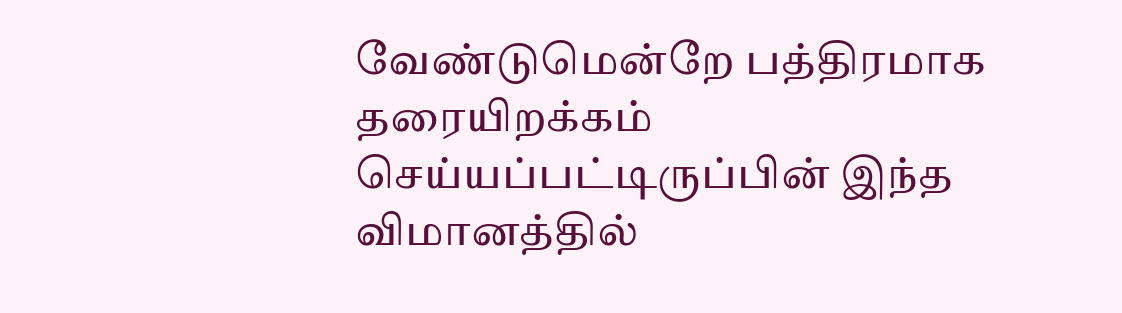வேண்டுமென்றே பத்திரமாக தரையிறக்கம் செய்யப்பட்டிருப்பின் இந்த விமானத்தில்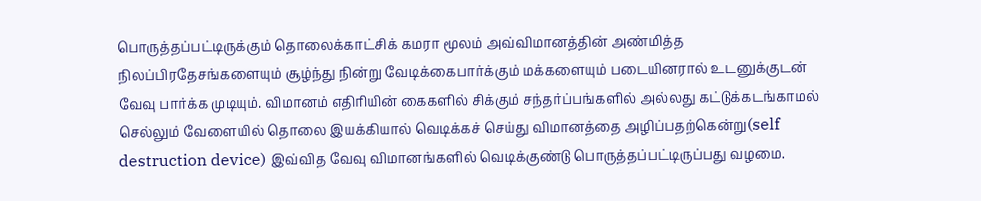பொருத்தப்பட்டிருக்கும் தொலைக்காட்சிக் கமரா மூலம் அவ்விமானத்தின் அண்மித்த நிலப்பிரதேசங்களையும் சூழ்ந்து நின்று வேடிக்கைபார்க்கும் மக்களையும் படையினரால் உடனுக்குடன் வேவு பார்க்க முடியும். விமானம் எதிரியின் கைகளில் சிக்கும் சந்தர்ப்பங்களில் அல்லது கட்டுக்கடங்காமல் செல்லும் வேளையில் தொலை இயக்கியால் வெடிக்கச் செய்து விமானத்தை அழிப்பதற்கென்று(self destruction device) இவ்வித வேவு விமானங்களில் வெடிக்குண்டு பொருத்தப்பட்டிருப்பது வழமை.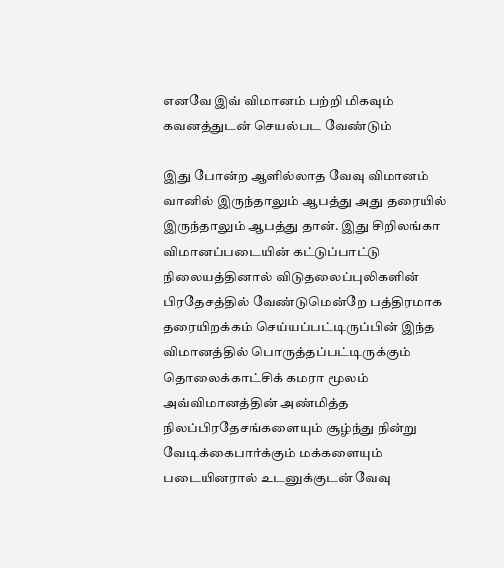எனவே இவ் விமானம் பற்றி மிகவும் கவனத்துடன் செயல்பட வேண்டும்

இது போன்ற ஆளில்லாத வேவு விமானம் வானில் இருந்தாலும் ஆபத்து அது தரையில் இருந்தாலும் ஆபத்து தான். இது சிறிலங்கா விமானப்படையின் கட்டுப்பாட்டு நிலையத்தினால் விடுதலைப்புலிகளின் பிரதேசத்தில் வேண்டுமென்றே பத்திரமாக தரையிறக்கம் செய்யப்பட்டிருப்பின் இந்த விமானத்தில் பொருத்தப்பட்டிருக்கும் தொலைக்காட்சிக் கமரா மூலம் அவ்விமானத்தின் அண்மித்த நிலப்பிரதேசங்களையும் சூழ்ந்து நின்று வேடிக்கைபார்க்கும் மக்களையும் படையினரால் உடனுக்குடன் வேவு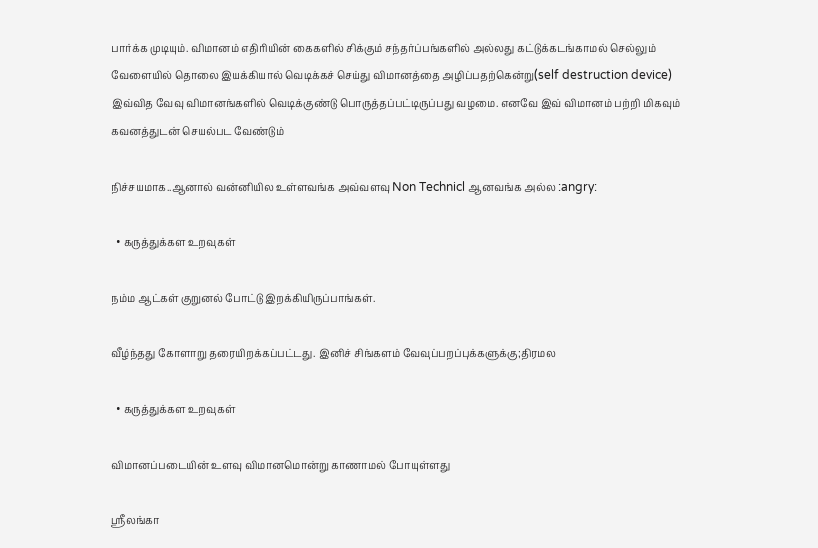பார்க்க முடியும். விமானம் எதிரியின் கைகளில் சிக்கும் சந்தர்ப்பங்களில் அல்லது கட்டுக்கடங்காமல் செல்லும் வேளையில் தொலை இயக்கியால் வெடிக்கச் செய்து விமானத்தை அழிப்பதற்கென்று(self destruction device) இவ்வித வேவு விமானங்களில் வெடிக்குண்டு பொருத்தப்பட்டிருப்பது வழமை. எனவே இவ் விமானம் பற்றி மிகவும் கவனத்துடன் செயல்பட வேண்டும்

நிச்சயமாக..ஆனால் வன்னியில உள்ளவங்க அவ்வளவு Non Technicl ஆனவங்க அல்ல :angry:

  • கருத்துக்கள உறவுகள்

நம்ம ஆட்கள் குறுனல் போட்டு இறக்கியிருப்பாங்கள்.

வீழ்ந்தது கோளாறு தரையிறக்கப்பட்டது. இனிச் சிங்களம் வேவுப்பறப்புக்களுக்கு;திரமல

  • கருத்துக்கள உறவுகள்

விமானப்படையின் உளவு விமானமொன்று காணாமல் போயுள்ளது

ஸ்ரீலங்கா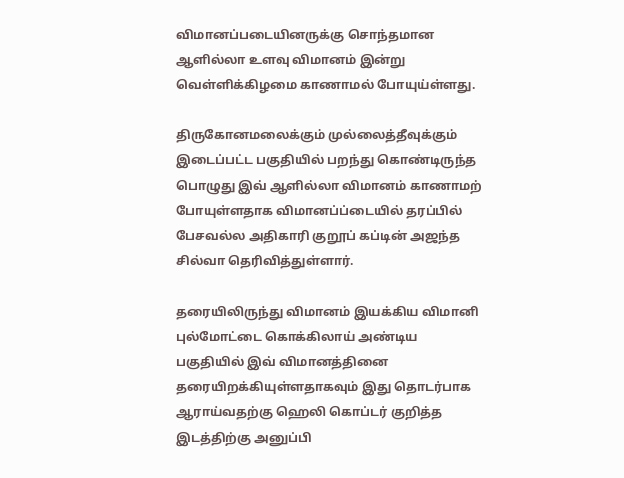விமானப்படையினருக்கு சொந்தமான ஆளில்லா உளவு விமானம் இன்று வெள்ளிக்கிழமை காணாமல் போயுய்ள்ளது.

திருகோனமலைக்கும் முல்லைத்தீவுக்கும் இடைப்பட்ட பகுதியில் பறந்து கொண்டிருந்த பொழுது இவ் ஆளில்லா விமானம் காணாமற் போயுள்ளதாக விமானப்ப்டையில் தரப்பில் பேசவல்ல அதிகாரி குறூப் கப்டின் அஜந்த சில்வா தெரிவித்துள்ளார்.

தரையிலிருந்து விமானம் இயக்கிய விமானி புல்மோட்டை கொக்கிலாய் அண்டிய பகுதியில் இவ் விமானத்தினை தரையிறக்கியுள்ளதாகவும் இது தொடர்பாக ஆராய்வதற்கு ஹெலி கொப்டர் குறித்த இடத்திற்கு அனுப்பி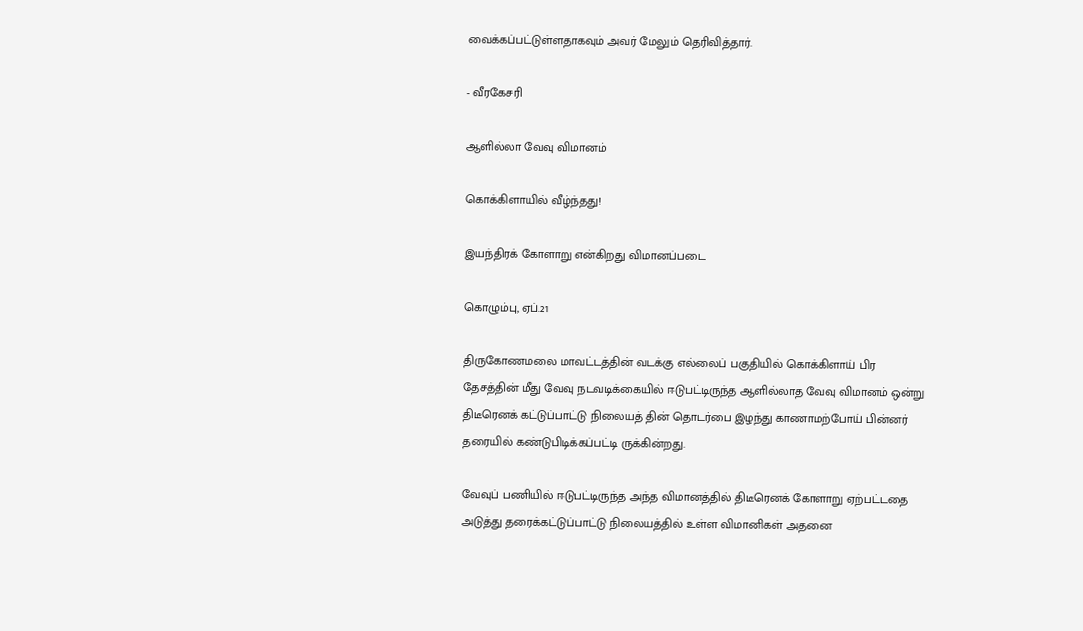வைக்கப்பட்டுள்ளதாகவும் அவர் மேலும் தெரிவித்தார்.

- வீரகேசரி

ஆளில்லா வேவு விமானம்

கொக்கிளாயில் வீழ்ந்தது!

இயந்திரக் கோளாறு என்கிறது விமானப்படை

கொழும்பு, ஏப்.21

திருகோணமலை மாவட்டத்தின் வடக்கு எல்லைப் பகுதியில் கொக்கிளாய் பிர தேசத்தின் மீது வேவு நடவடிக்கையில் ஈடுபட்டிருந்த ஆளில்லாத வேவு விமானம் ஒன்று திடீரெனக் கட்டுப்பாட்டு நிலையத் தின் தொடர்பை இழந்து காணாமற்போய் பின்னர் தரையில் கண்டுபிடிக்கப்பட்டி ருக்கின்றது.

வேவுப் பணியில் ஈடுபட்டிருந்த அந்த விமானத்தில் திடீரெனக் கோளாறு ஏற்பட்டதை அடுத்து தரைக்கட்டுப்பாட்டு நிலையத்தில் உள்ள விமானிகள் அதனை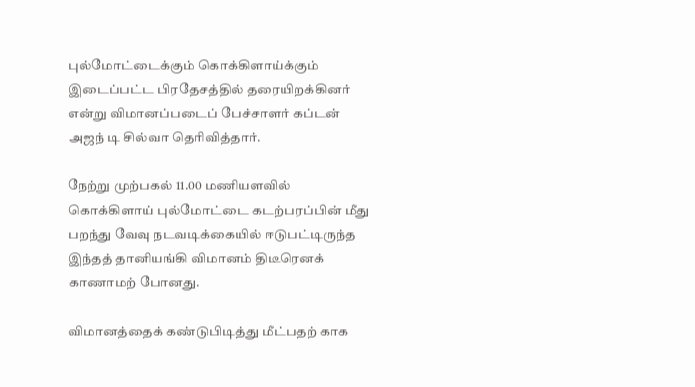புல்மோட்டைக்கும் கொக்கிளாய்க்கும் இடைப்பட்ட பிரதேசத்தில் தரையிறக்கினர் என்று விமானப்படைப் பேச்சாளர் கப்டன் அஜந் டி சில்வா தெரிவித்தார்.

நேற்று முற்பகல் 11.00 மணியளவில் கொக்கிளாய் புல்மோட்டை கடற்பரப்பின் மீது பறந்து வேவு நடவடிக்கையில் ஈடுபட்டிருந்த இந்தத் தானியங்கி விமானம் திடீரெனக் காணாமற் போனது.

விமானத்தைக் கண்டுபிடித்து மீட்பதற் காக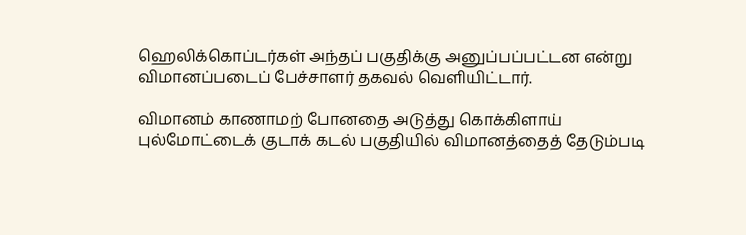ஹெலிக்கொப்டர்கள் அந்தப் பகுதிக்கு அனுப்பப்பட்டன என்று விமானப்படைப் பேச்சாளர் தகவல் வெளியிட்டார்.

விமானம் காணாமற் போனதை அடுத்து கொக்கிளாய் புல்மோட்டைக் குடாக் கடல் பகுதியில் விமானத்தைத் தேடும்படி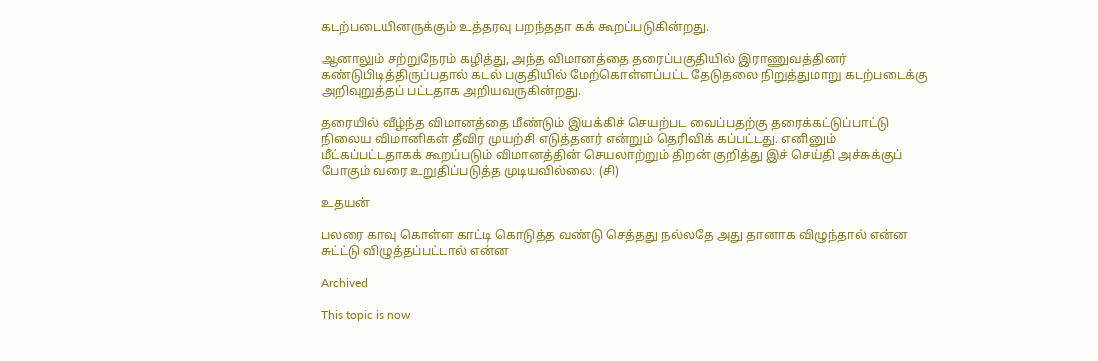கடற்படையினருக்கும் உத்தரவு பறந்ததா கக் கூறப்படுகின்றது.

ஆனாலும் சற்றுநேரம் கழித்து, அந்த விமானத்தை தரைப்பகுதியில் இராணுவத்தினர் கண்டுபிடித்திருப்பதால் கடல் பகுதியில் மேற்கொள்ளப்பட்ட தேடுதலை நிறுத்துமாறு கடற்படைக்கு அறிவுறுத்தப் பட்டதாக அறியவருகின்றது.

தரையில் வீழ்ந்த விமானத்தை மீண்டும் இயக்கிச் செயற்பட வைப்பதற்கு தரைக்கட்டுப்பாட்டு நிலைய விமானிகள் தீவிர முயற்சி எடுத்தனர் என்றும் தெரிவிக் கப்பட்டது. எனினும் மீட்கப்பட்டதாகக் கூறப்படும் விமானத்தின் செயலாற்றும் திறன் குறித்து இச் செய்தி அச்சுக்குப் போகும் வரை உறுதிப்படுத்த முடியவில்லை. (சி)

உதயன்

பலரை காவு கொள்ள காட்டி கொடுத்த வண்டு செத்தது நல்லதே அது தானாக விழுந்தால் என்ன சுட்ட்டு விழுத்தப்பட்டால் என்ன

Archived

This topic is now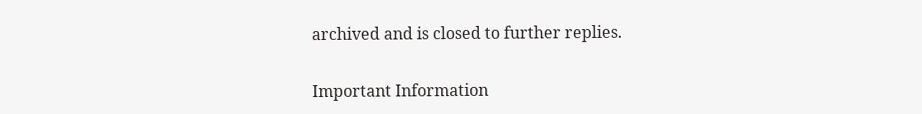archived and is closed to further replies.

Important Information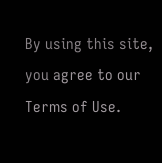By using this site, you agree to our Terms of Use.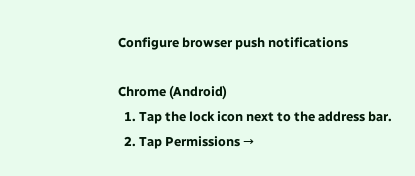Configure browser push notifications

Chrome (Android)
  1. Tap the lock icon next to the address bar.
  2. Tap Permissions →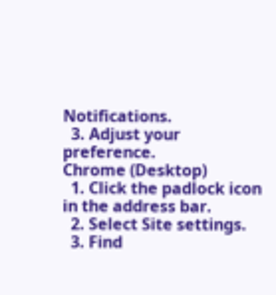Notifications.
  3. Adjust your preference.
Chrome (Desktop)
  1. Click the padlock icon in the address bar.
  2. Select Site settings.
  3. Find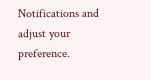Notifications and adjust your preference.